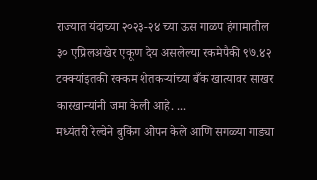राज्यात यंदाच्या २०२३-२४ च्या ऊस गाळप हंगामातील ३० एप्रिलअखेर एकूण देय असलेल्या रकमेपैकी ९७.४२ टक्क्यांइतकी रक्कम शेतकऱ्यांच्या बँक खात्यावर साखर कारखान्यांनी जमा केली आहे. ...
मध्यंतरी रेल्वेने बुकिंग ओपन केले आणि सगळ्या गाड्या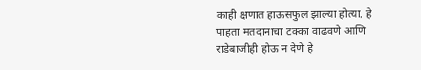काही क्षणात हाऊसफुल झाल्या होत्या. हे पाहता मतदानाचा टक्का वाढवणे आणि राडेबाजीही होऊ न देणे हे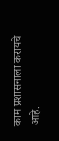काम प्रशासनाला करायचे आहे.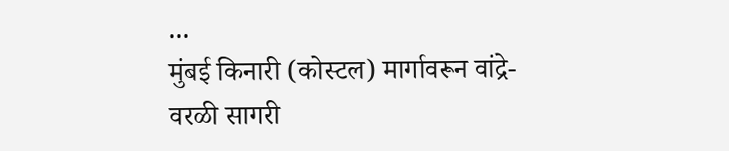...
मुंबई किनारी (कोस्टल) मार्गावरून वांद्रे-वरळी सागरी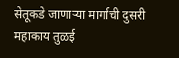सेतूकडे जाणाऱ्या मार्गाची दुसरी महाकाय तुळई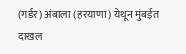(गर्डर) अंबाला (हरयाणा) येथून मुंबईत दाखल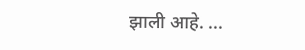झाली आहे. ...